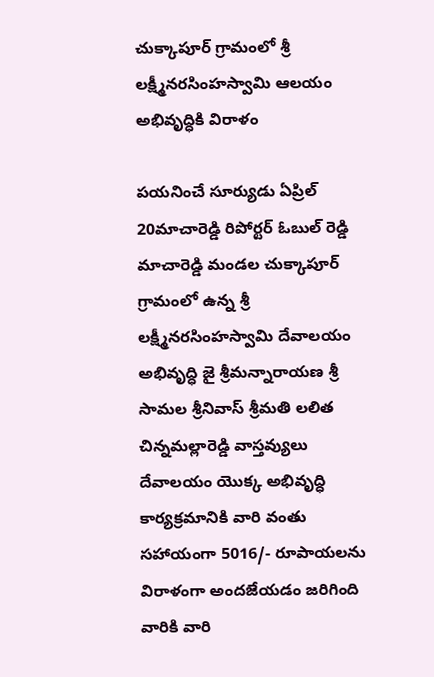చుక్కాపూర్ గ్రామంలో శ్రీ లక్ష్మీనరసింహస్వామి ఆలయం అభివృద్ధికి విరాళం

పయనించే సూర్యుడు ఏప్రిల్ 20మాచారెడ్డి రిపోర్టర్ ఓబుల్ రెడ్డి మాచారెడ్డి మండల చుక్కాపూర్ గ్రామంలో ఉన్న శ్రీ లక్ష్మీనరసింహస్వామి దేవాలయం అభివృద్ధి జై శ్రీమన్నారాయణ శ్రీ సామల శ్రీనివాస్ శ్రీమతి లలిత చిన్నమల్లారెడ్డి వాస్తవ్యులు దేవాలయం యొక్క అభివృద్ధి కార్యక్రమానికి వారి వంతు సహాయంగా 5016/- రూపాయలను విరాళంగా అందజేయడం జరిగింది వారికి వారి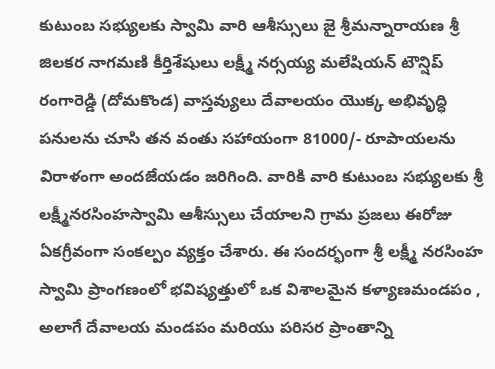కుటుంబ సభ్యులకు స్వామి వారి ఆశీస్సులు జై శ్రీమన్నారాయణ శ్రీ జిలకర నాగమణి కీర్తిశేషులు లక్ష్మీ నర్సయ్య మలేషియన్ టౌన్షిప్ రంగారెడ్డి (దోమకొండ) వాస్తవ్యులు దేవాలయం యొక్క అభివృద్ధి పనులను చూసి తన వంతు సహాయంగా 81000/- రూపాయలను విరాళంగా అందజేయడం జరిగింది. వారికి వారి కుటుంబ సభ్యులకు శ్రీ లక్ష్మీనరసింహస్వామి ఆశీస్సులు చేయాలని గ్రామ ప్రజలు ఈరోజు ఏకగ్రీవంగా సంకల్పం వ్యక్తం చేశారు. ఈ సందర్భంగా శ్రీ లక్ష్మీ నరసింహ స్వామి ప్రాంగణంలో భవిష్యత్తులో ఒక విశాలమైన కళ్యాణమండపం , అలాగే దేవాలయ మండపం మరియు పరిసర ప్రాంతాన్ని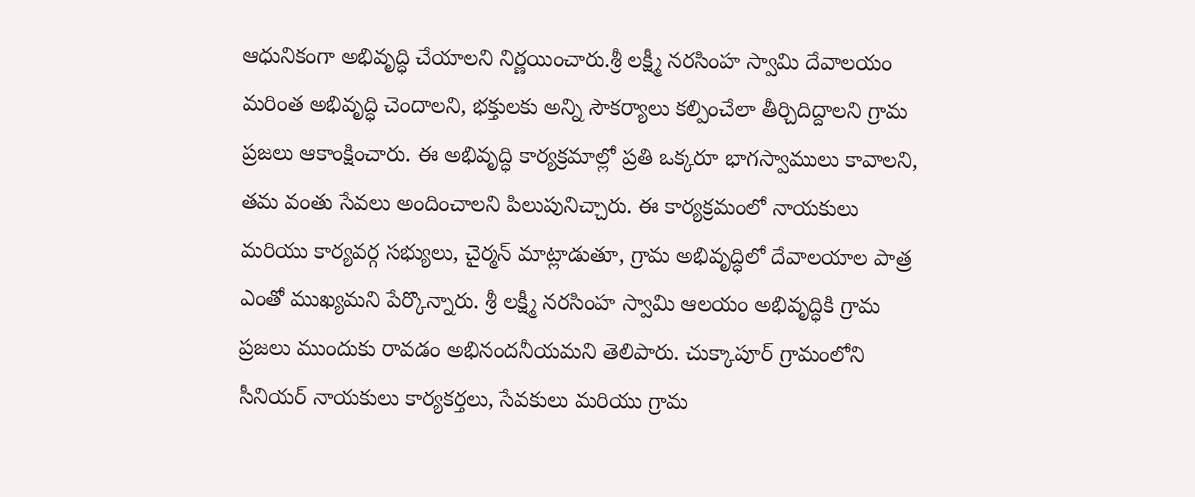ఆధునికంగా అభివృద్ధి చేయాలని నిర్ణయించారు.శ్రీ లక్ష్మీ నరసింహ స్వామి దేవాలయం మరింత అభివృద్ధి చెందాలని, భక్తులకు అన్ని సౌకర్యాలు కల్పించేలా తీర్చిదిద్దాలని గ్రామ ప్రజలు ఆకాంక్షించారు. ఈ అభివృద్ధి కార్యక్రమాల్లో ప్రతి ఒక్కరూ భాగస్వాములు కావాలని, తమ వంతు సేవలు అందించాలని పిలుపునిచ్చారు. ఈ కార్యక్రమంలో నాయకులు మరియు కార్యవర్గ సభ్యులు, చైర్మన్ మాట్లాడుతూ, గ్రామ అభివృద్ధిలో దేవాలయాల పాత్ర ఎంతో ముఖ్యమని పేర్కొన్నారు. శ్రీ లక్ష్మీ నరసింహ స్వామి ఆలయం అభివృద్ధికి గ్రామ ప్రజలు ముందుకు రావడం అభినందనీయమని తెలిపారు. చుక్కాపూర్ గ్రామంలోని సీనియర్ నాయకులు కార్యకర్తలు, సేవకులు మరియు గ్రామ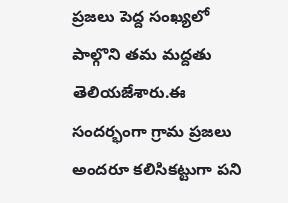ప్రజలు పెద్ద సంఖ్యలో పాల్గొని తమ మద్దతు తెలియజేశారు.ఈ సందర్భంగా గ్రామ ప్రజలు అందరూ కలిసికట్టుగా పని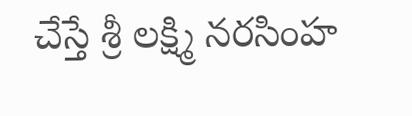చేస్తే శ్రీ లక్ష్మి నరసింహ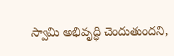స్వామి అభివృద్ధి చెందుతుందని,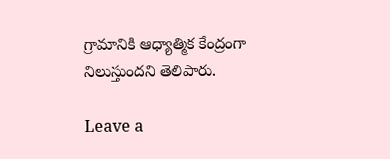గ్రామానికి ఆధ్యాత్మిక కేంద్రంగా నిలుస్తుందని తెలిపారు.

Leave a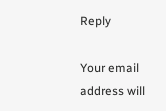Reply

Your email address will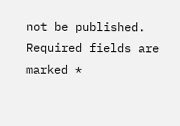not be published. Required fields are marked *